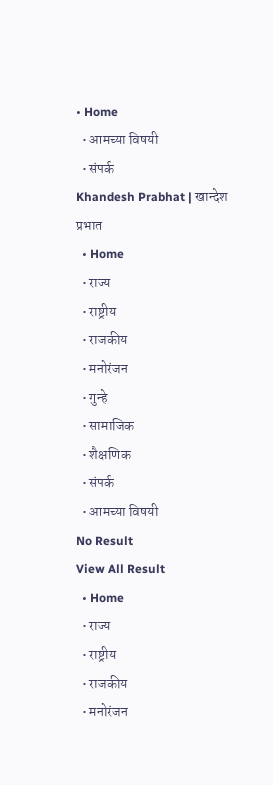• Home
  • आमच्या विषयी
  • संपर्क
Khandesh Prabhat | खान्देश प्रभात
  • Home
  • राज्य
  • राष्ट्रीय
  • राजकीय
  • मनोरंजन
  • गुन्हे
  • सामाजिक
  • शैक्षणिक
  • संपर्क
  • आमच्या विषयी
No Result
View All Result
  • Home
  • राज्य
  • राष्ट्रीय
  • राजकीय
  • मनोरंजन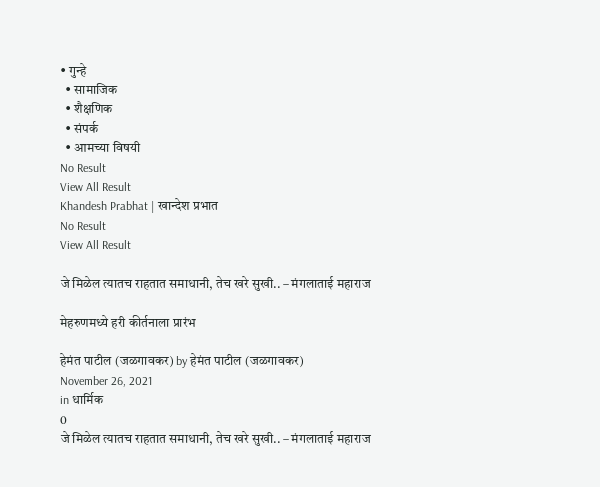• गुन्हे
  • सामाजिक
  • शैक्षणिक
  • संपर्क
  • आमच्या विषयी
No Result
View All Result
Khandesh Prabhat | खान्देश प्रभात
No Result
View All Result

जे मिळेल त्यातच राहतात समाधानी, तेच खरे सुखी.. – मंगलाताई महाराज

मेहरुणमध्ये हरी कीर्तनाला प्रारंभ

हेमंत पाटील (जळगावकर) by हेमंत पाटील (जळगावकर)
November 26, 2021
in धार्मिक
0
जे मिळेल त्यातच राहतात समाधानी, तेच खरे सुखी.. – मंगलाताई महाराज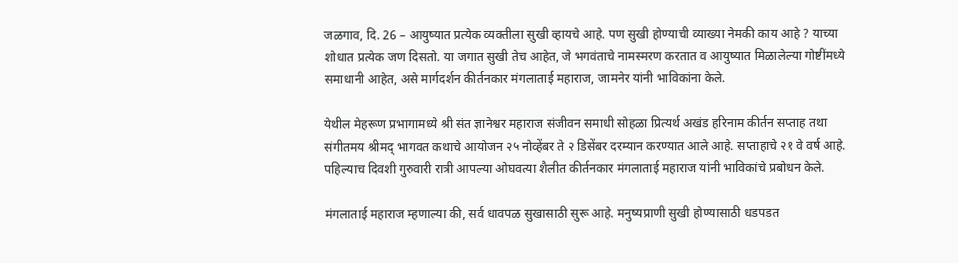जळगाव, दि. 26 – आयुष्यात प्रत्येक व्यक्तीला सुखी व्हायचे आहे. पण सुखी होण्याची व्याख्या नेमकी काय आहे ? याच्या शोधात प्रत्येक जण दिसतो. या जगात सुखी तेच आहेत, जे भगवंताचे नामस्मरण करतात व आयुष्यात मिळालेल्या गोष्टींमध्ये समाधानी आहेत, असे मार्गदर्शन कीर्तनकार मंगलाताई महाराज, जामनेर यांनी भाविकांना केले.

येथील मेहरूण प्रभागामध्ये श्री संत ज्ञानेश्वर महाराज संजीवन समाधी सोहळा प्रित्यर्थ अखंड हरिनाम कीर्तन सप्ताह तथा संगीतमय श्रीमद् भागवत कथाचे आयोजन २५ नोव्हेंबर ते २ डिसेंबर दरम्यान करण्यात आले आहे. सप्ताहाचे २१ वे वर्ष आहे. पहिल्याच दिवशी गुरुवारी रात्री आपल्या ओघवत्या शैलीत कीर्तनकार मंगलाताई महाराज यांनी भाविकांचे प्रबोधन केले.

मंगलाताई महाराज म्हणाल्या की, सर्व धावपळ सुखासाठी सुरू आहे. मनुष्यप्राणी सुखी होण्यासाठी धडपडत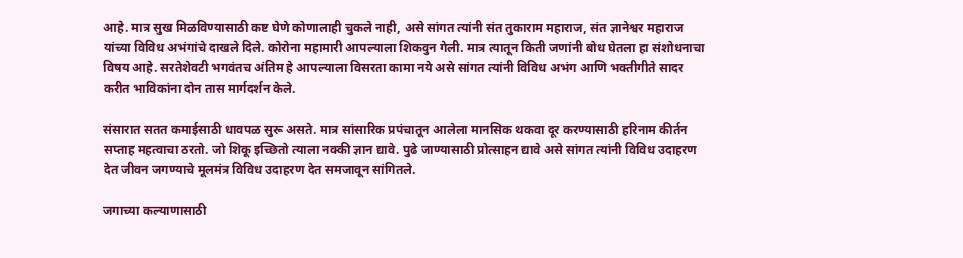आहे. मात्र सुख मिळविण्यासाठी कष्ट घेणे कोणालाही चुकले नाही, असे सांगत त्यांनी संत तुकाराम महाराज, संत ज्ञानेश्वर महाराज यांच्या विविध अभंगांचे दाखले दिले. कोरोना महामारी आपल्याला शिकवुन गेली. मात्र त्यातून किती जणांनी बोध घेतला हा संशोधनाचा विषय आहे. सरतेशेवटी भगवंतच अंतिम हे आपल्याला विसरता कामा नये असे सांगत त्यांनी विविध अभंग आणि भक्तीगीते सादर करीत भाविकांना दोन तास मार्गदर्शन केले.

संसारात सतत कमाईसाठी धावपळ सुरू असते. मात्र सांसारिक प्रपंचातून आलेला मानसिक थकवा दूर करण्यासाठी हरिनाम कीर्तन सप्ताह महत्वाचा ठरतो. जो शिकू इच्छितो त्याला नक्की ज्ञान द्यावे. पुढे जाण्यासाठी प्रोत्साहन द्यावे असे सांगत त्यांनी विविध उदाहरण देत जीवन जगण्याचे मूलमंत्र विविध उदाहरण देत समजावून सांगितले.

जगाच्या कल्याणासाठी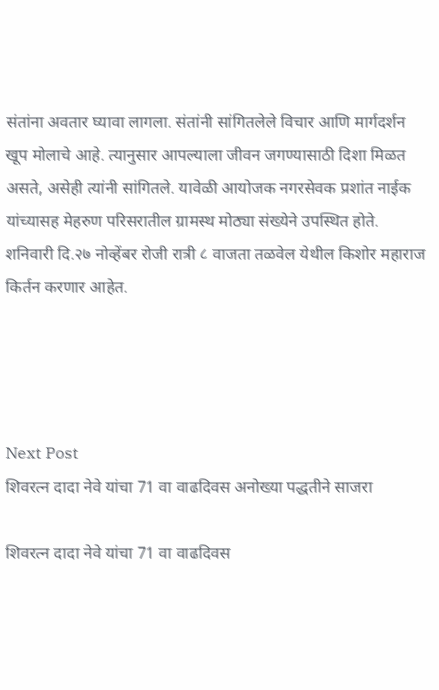संतांना अवतार घ्यावा लागला. संतांनी सांगितलेले विचार आणि मार्गदर्शन खूप मोलाचे आहे. त्यानुसार आपल्याला जीवन जगण्यासाठी दिशा मिळत असते, असेही त्यांनी सांगितले. यावेळी आयोजक नगरसेवक प्रशांत नाईक यांच्यासह मेहरुण परिसरातील ग्रामस्थ मोठ्या संख्येने उपस्थित होते. शनिवारी दि.२७ नोव्हेंबर रोजी रात्री ८ वाजता तळवेल येथील किशोर महाराज किर्तन करणार आहेत.




Next Post
शिवरत्न दादा नेवे यांचा 71 वा वाढदिवस अनोख्या पद्धतीने साजरा

शिवरत्न दादा नेवे यांचा 71 वा वाढदिवस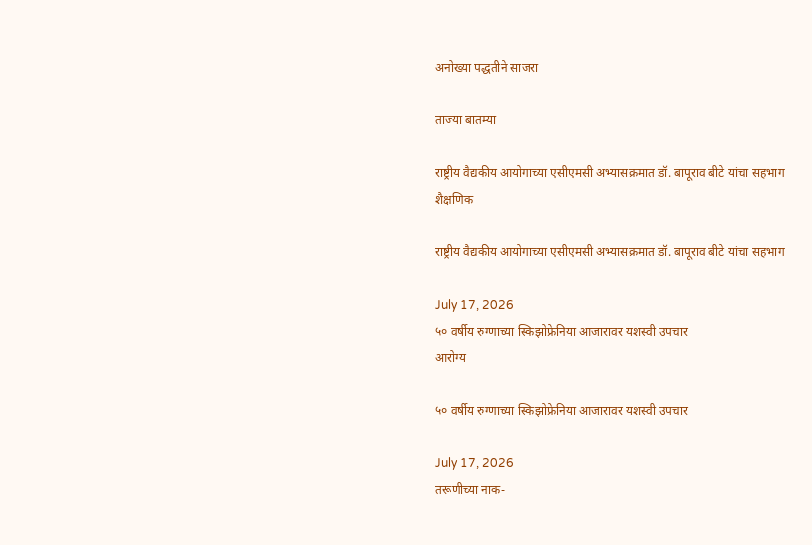अनोख्या पद्धतीने साजरा

ताज्या बातम्या

राष्ट्रीय वैद्यकीय आयोगाच्या एसीएमसी अभ्यासक्रमात डॉ. बापूराव बीटे यांचा सहभाग
शैक्षणिक

राष्ट्रीय वैद्यकीय आयोगाच्या एसीएमसी अभ्यासक्रमात डॉ. बापूराव बीटे यांचा सहभाग

July 17, 2026
५० वर्षीय रुग्णाच्या स्किझोफ्रेनिया आजारावर यशस्वी उपचार
आरोग्य

५० वर्षीय रुग्णाच्या स्किझोफ्रेनिया आजारावर यशस्वी उपचार

July 17, 2026
तरूणीच्या नाक-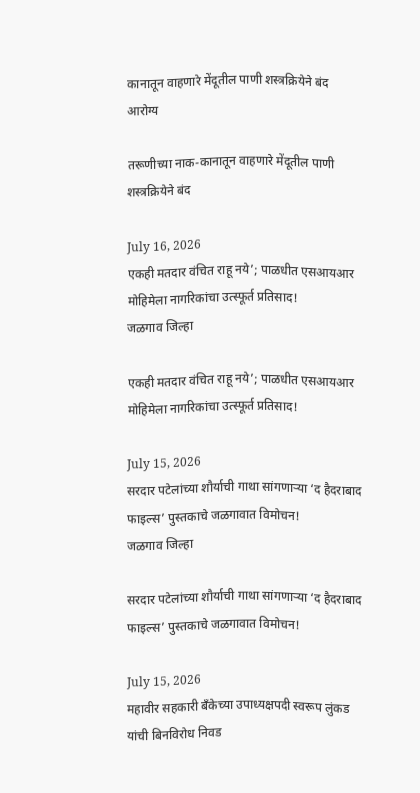कानातून वाहणारे मेंदूतील पाणी शस्त्रक्रियेने बंद
आरोग्य

तरूणीच्या नाक-कानातून वाहणारे मेंदूतील पाणी शस्त्रक्रियेने बंद

July 16, 2026
एकही मतदार वंचित राहू नये’; पाळधीत एसआयआर मोहिमेला नागरिकांचा उत्स्फूर्त प्रतिसाद!
जळगाव जिल्हा

एकही मतदार वंचित राहू नये’; पाळधीत एसआयआर मोहिमेला नागरिकांचा उत्स्फूर्त प्रतिसाद!

July 15, 2026
सरदार पटेलांच्या शौर्याची गाथा सांगणाऱ्या ‘द हैदराबाद फाइल्स’ पुस्तकाचे जळगावात विमोचन!
जळगाव जिल्हा

सरदार पटेलांच्या शौर्याची गाथा सांगणाऱ्या ‘द हैदराबाद फाइल्स’ पुस्तकाचे जळगावात विमोचन!

July 15, 2026
महावीर सहकारी बँकेच्या उपाध्यक्षपदी स्वरूप लुंकड यांची बिनविरोध निवड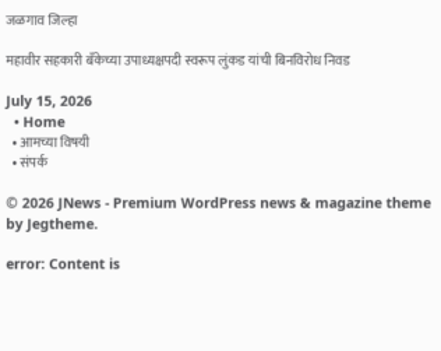जळगाव जिल्हा

महावीर सहकारी बँकेच्या उपाध्यक्षपदी स्वरूप लुंकड यांची बिनविरोध निवड

July 15, 2026
  • Home
  • आमच्या विषयी
  • संपर्क

© 2026 JNews - Premium WordPress news & magazine theme by Jegtheme.

error: Content is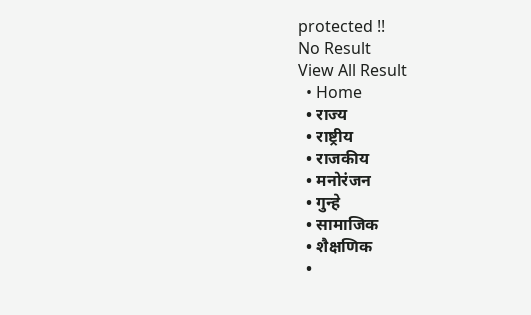protected !!
No Result
View All Result
  • Home
  • राज्य
  • राष्ट्रीय
  • राजकीय
  • मनोरंजन
  • गुन्हे
  • सामाजिक
  • शैक्षणिक
  •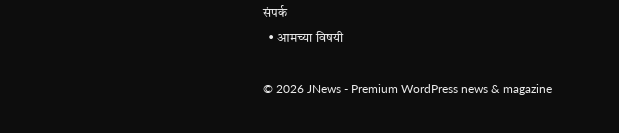संपर्क
  • आमच्या विषयी

© 2026 JNews - Premium WordPress news & magazine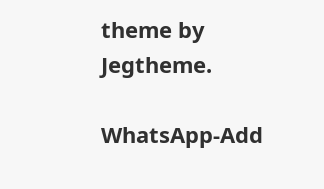theme by Jegtheme.

WhatsApp-Add